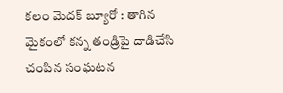కలం మెదక్ బ్యూరో : తాగిన మైకంలో కన్న తండ్రిపై దాడిచేసి చంపిన సంఘటన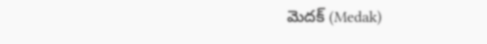మెదక్ (Medak)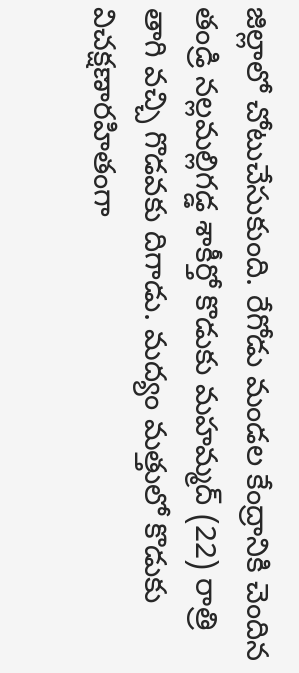జిల్లాలో చోటుచేసుకుంది. రేగోడు మండల కేంద్రానికి చెందిన తండ్రి నల్లమల్లిగడ్డ శాకీర్తో కొడుకు మహమ్మద్ (22) రాత్రి తాగి వచ్చి గొడవకు దిగాడు. మద్యం మత్తులో కొడుకు విచక్షణారహితంగా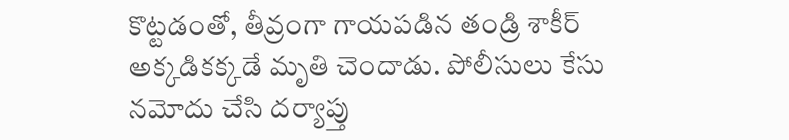కొట్టడంతో, తీవ్రంగా గాయపడిన తండ్రి శాకీర్ అక్కడికక్కడే మృతి చెందాడు. పోలీసులు కేసు నమోదు చేసి దర్యాప్తు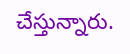చేస్తున్నారు.